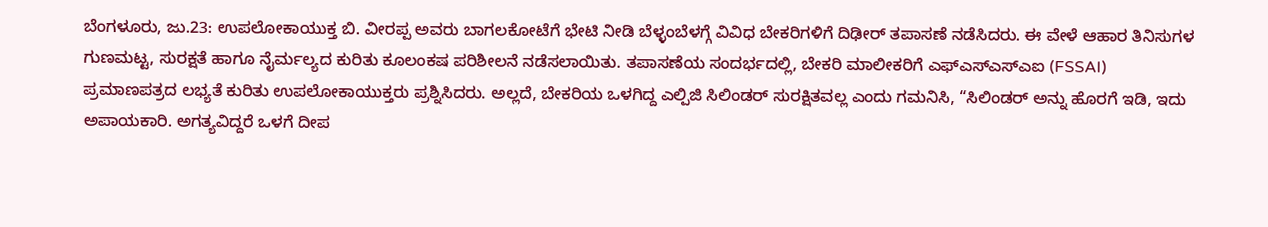ಬೆಂಗಳೂರು, ಜು.23: ಉಪಲೋಕಾಯುಕ್ತ ಬಿ. ವೀರಪ್ಪ ಅವರು ಬಾಗಲಕೋಟೆಗೆ ಭೇಟಿ ನೀಡಿ ಬೆಳ್ಳಂಬೆಳಗ್ಗೆ ವಿವಿಧ ಬೇಕರಿಗಳಿಗೆ ದಿಢೀರ್ ತಪಾಸಣೆ ನಡೆಸಿದರು. ಈ ವೇಳೆ ಆಹಾರ ತಿನಿಸುಗಳ ಗುಣಮಟ್ಟ, ಸುರಕ್ಷತೆ ಹಾಗೂ ನೈರ್ಮಲ್ಯದ ಕುರಿತು ಕೂಲಂಕಷ ಪರಿಶೀಲನೆ ನಡೆಸಲಾಯಿತು. ತಪಾಸಣೆಯ ಸಂದರ್ಭದಲ್ಲಿ, ಬೇಕರಿ ಮಾಲೀಕರಿಗೆ ಎಫ್ಎಸ್ಎಸ್ಎಐ (FSSAI) ಪ್ರಮಾಣಪತ್ರದ ಲಭ್ಯತೆ ಕುರಿತು ಉಪಲೋಕಾಯುಕ್ತರು ಪ್ರಶ್ನಿಸಿದರು. ಅಲ್ಲದೆ, ಬೇಕರಿಯ ಒಳಗಿದ್ದ ಎಲ್ಪಿಜಿ ಸಿಲಿಂಡರ್ ಸುರಕ್ಷಿತವಲ್ಲ ಎಂದು ಗಮನಿಸಿ, “ಸಿಲಿಂಡರ್ ಅನ್ನು ಹೊರಗೆ ಇಡಿ, ಇದು ಅಪಾಯಕಾರಿ. ಅಗತ್ಯವಿದ್ದರೆ ಒಳಗೆ ದೀಪ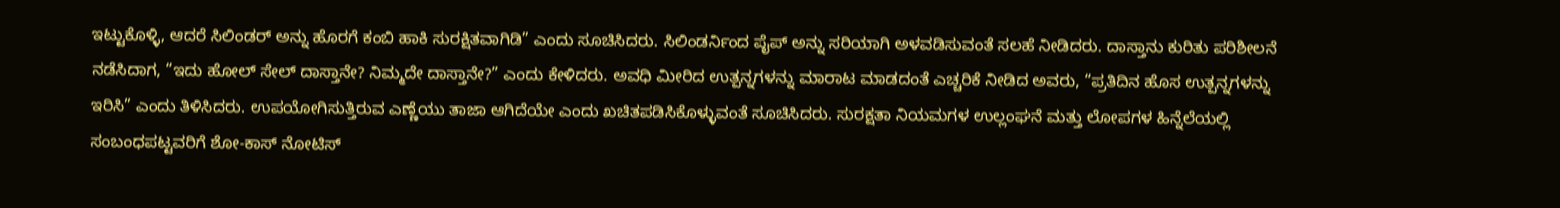ಇಟ್ಟುಕೊಳ್ಳಿ, ಆದರೆ ಸಿಲಿಂಡರ್ ಅನ್ನು ಹೊರಗೆ ಕಂಬಿ ಹಾಕಿ ಸುರಕ್ಷಿತವಾಗಿಡಿ” ಎಂದು ಸೂಚಿಸಿದರು. ಸಿಲಿಂಡರ್ನಿಂದ ಪೈಪ್ ಅನ್ನು ಸರಿಯಾಗಿ ಅಳವಡಿಸುವಂತೆ ಸಲಹೆ ನೀಡಿದರು. ದಾಸ್ತಾನು ಕುರಿತು ಪರಿಶೀಲನೆ ನಡೆಸಿದಾಗ, “ಇದು ಹೋಲ್ ಸೇಲ್ ದಾಸ್ತಾನೇ? ನಿಮ್ಮದೇ ದಾಸ್ತಾನೇ?” ಎಂದು ಕೇಳಿದರು. ಅವಧಿ ಮೀರಿದ ಉತ್ಪನ್ನಗಳನ್ನು ಮಾರಾಟ ಮಾಡದಂತೆ ಎಚ್ಚರಿಕೆ ನೀಡಿದ ಅವರು, “ಪ್ರತಿದಿನ ಹೊಸ ಉತ್ಪನ್ನಗಳನ್ನು ಇರಿಸಿ” ಎಂದು ತಿಳಿಸಿದರು. ಉಪಯೋಗಿಸುತ್ತಿರುವ ಎಣ್ಣೆಯು ತಾಜಾ ಆಗಿದೆಯೇ ಎಂದು ಖಚಿತಪಡಿಸಿಕೊಳ್ಳುವಂತೆ ಸೂಚಿಸಿದರು. ಸುರಕ್ಷತಾ ನಿಯಮಗಳ ಉಲ್ಲಂಘನೆ ಮತ್ತು ಲೋಪಗಳ ಹಿನ್ನೆಲೆಯಲ್ಲಿ ಸಂಬಂಧಪಟ್ಟವರಿಗೆ ಶೋ-ಕಾಸ್ ನೋಟಿಸ್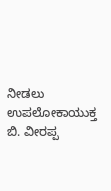ನೀಡಲು ಉಪಲೋಕಾಯುಕ್ತ ಬಿ. ವೀರಪ್ಪ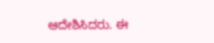ಆದೇಶಿಸಿದರು. ಈ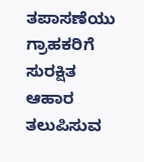ತಪಾಸಣೆಯು ಗ್ರಾಹಕರಿಗೆ ಸುರಕ್ಷಿತ ಆಹಾರ ತಲುಪಿಸುವ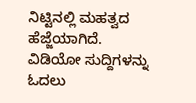ನಿಟ್ಟಿನಲ್ಲಿ ಮಹತ್ವದ ಹೆಜ್ಜೆಯಾಗಿದೆ.
ವಿಡಿಯೋ ಸುದ್ದಿಗಳನ್ನು ಓದಲು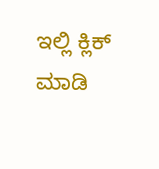ಇಲ್ಲಿ ಕ್ಲಿಕ್ ಮಾಡಿ